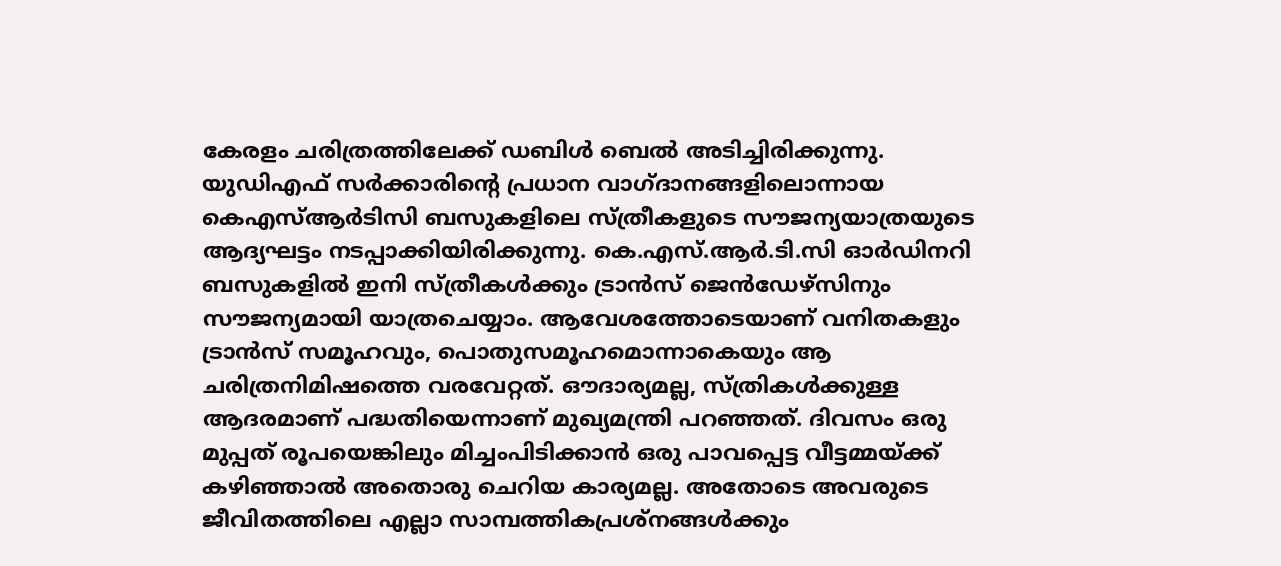കേരളം ചരിത്രത്തിലേക്ക് ഡബിള്‍ ബെല്‍ അടിച്ചിരിക്കുന്നു. യുഡിഎഫ് സര്‍ക്കാരിന്റെ പ്രധാന വാഗ്ദാനങ്ങളിലൊന്നായ കെഎസ്ആര്‍ടിസി ബസുകളിലെ സ്ത്രീകളുടെ സൗജന്യയാത്രയുടെ ആദ്യഘട്ടം നടപ്പാക്കിയിരിക്കുന്നു. കെ.എസ്.ആര്‍.ടി.സി ഓര്‍ഡിനറി ബസുകളില്‍ ഇനി സ്ത്രീകള്‍ക്കും ട്രാന്‍സ് ജെന്‍ഡേഴ്സിനും സൗജന്യമായി യാത്രചെയ്യാം. ആവേശത്തോടെയാണ് വനിതകളും ട്രാന്‍സ് സമൂഹവും, പൊതുസമൂഹമൊന്നാകെയും ആ ചരിത്രനിമിഷത്തെ വരവേറ്റത്. ഔദാര്യമല്ല, സ്ത്രികള്‍ക്കുള്ള ആദരമാണ് പദ്ധതിയെന്നാണ് മുഖ്യമന്ത്രി പറഞ്ഞത്. ദിവസം ഒരു മുപ്പത് രൂപയെങ്കിലും മിച്ചംപിടിക്കാന്‍ ഒരു പാവപ്പെട്ട വീട്ടമ്മയ്ക്ക് കഴിഞ്ഞാല്‍ അതൊരു ചെറിയ കാര്യമല്ല. അതോടെ അവരുടെ ജീവിതത്തിലെ എല്ലാ സാമ്പത്തികപ്രശ്നങ്ങള്‍ക്കും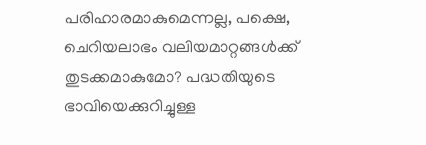പരിഹാരമാകുമെന്നല്ല, പക്ഷെ, ചെറിയലാഭം വലിയമാറ്റങ്ങള്‍ക്ക് തുടക്കമാകുമോ? പദ്ധതിയുടെ ഭാവിയെക്കുറിച്ചുള്ള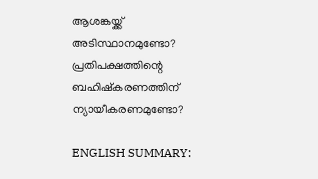ആശങ്കയ്ക്ക് അടിസ്ഥാനമുണ്ടോ? പ്രതിപക്ഷത്തിന്റെ ബഹിഷ്കരണത്തിന് ന്യായീകരണമുണ്ടോ?

ENGLISH SUMMARY: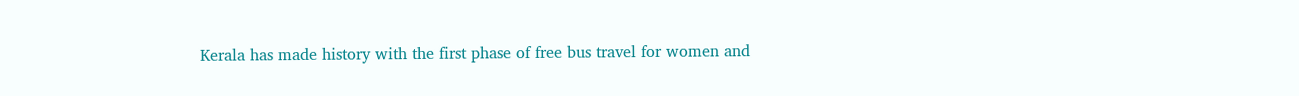Kerala has made history with the first phase of free bus travel for women and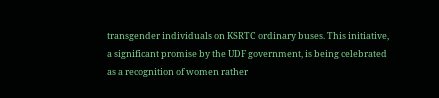transgender individuals on KSRTC ordinary buses. This initiative, a significant promise by the UDF government, is being celebrated as a recognition of women rather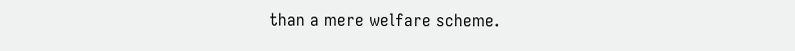than a mere welfare scheme.